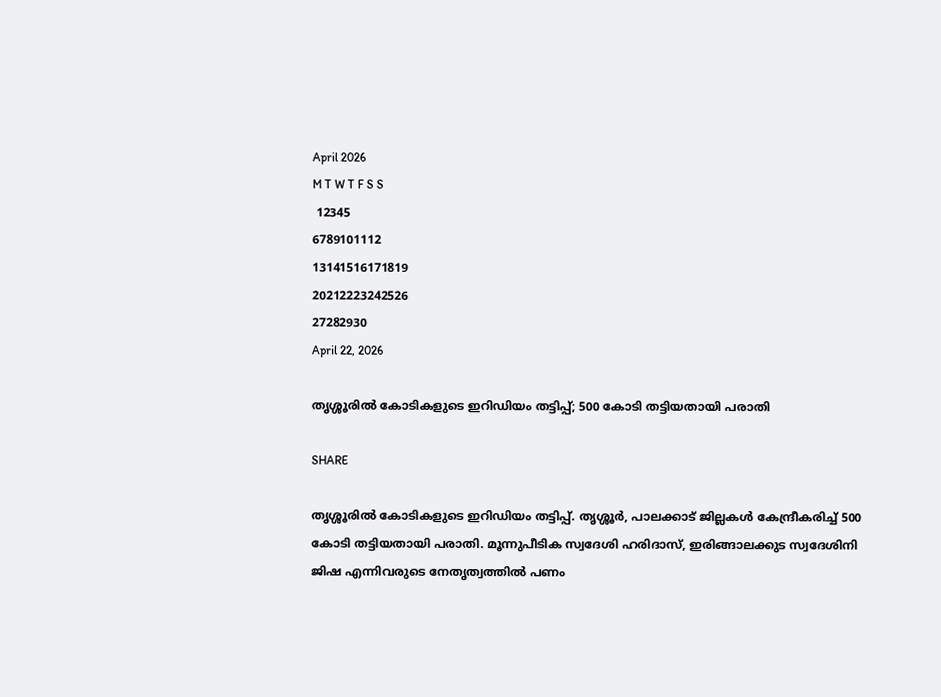April 2026
M T W T F S S
 12345
6789101112
13141516171819
20212223242526
27282930
April 22, 2026

തൃശ്ശൂരില്‍ കോടികളുടെ ഇറിഡിയം തട്ടിപ്പ്; 500 കോടി തട്ടിയതായി പരാതി

SHARE

തൃശ്ശൂരില്‍ കോടികളുടെ ഇറിഡിയം തട്ടിപ്പ്. തൃശ്ശൂര്‍, പാലക്കാട് ജില്ലകള്‍ കേന്ദ്രീകരിച്ച് 500 കോടി തട്ടിയതായി പരാതി. മൂന്നുപീടിക സ്വദേശി ഹരിദാസ്, ഇരിങ്ങാലക്കുട സ്വദേശിനി ജിഷ എന്നിവരുടെ നേതൃത്വത്തില്‍ പണം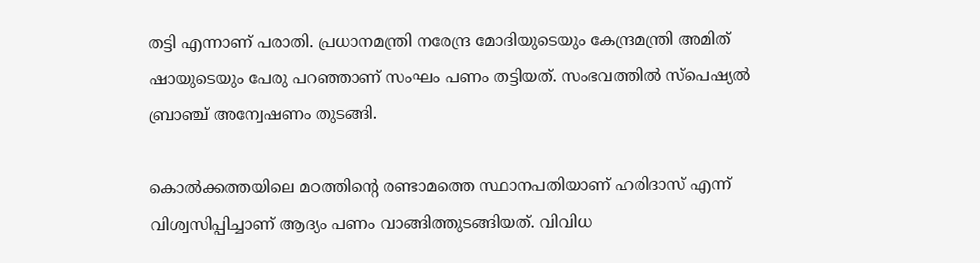തട്ടി എന്നാണ് പരാതി. പ്രധാനമന്ത്രി നരേന്ദ്ര മോദിയുടെയും കേന്ദ്രമന്ത്രി അമിത് ഷായുടെയും പേരു പറഞ്ഞാണ് സംഘം പണം തട്ടിയത്. സംഭവത്തില്‍ സ്‌പെഷ്യല്‍ ബ്രാഞ്ച് അന്വേഷണം തുടങ്ങി.

കൊല്‍ക്കത്തയിലെ മഠത്തിന്റെ രണ്ടാമത്തെ സ്ഥാനപതിയാണ് ഹരിദാസ് എന്ന് വിശ്വസിപ്പിച്ചാണ് ആദ്യം പണം വാങ്ങിത്തുടങ്ങിയത്. വിവിധ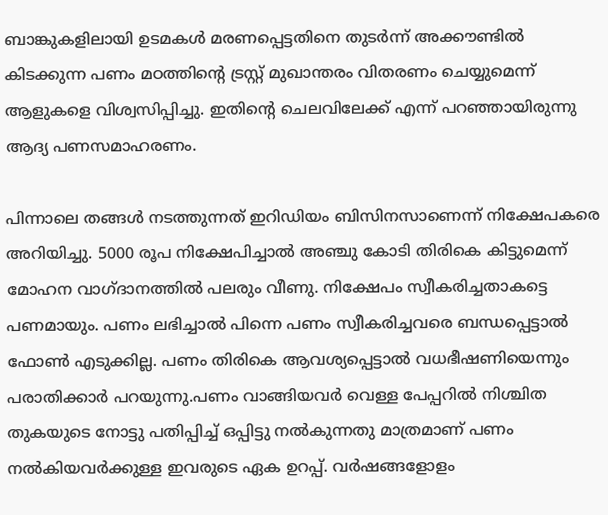ബാങ്കുകളിലായി ഉടമകള്‍ മരണപ്പെട്ടതിനെ തുടര്‍ന്ന് അക്കൗണ്ടില്‍ കിടക്കുന്ന പണം മഠത്തിന്റെ ട്രസ്റ്റ് മുഖാന്തരം വിതരണം ചെയ്യുമെന്ന് ആളുകളെ വിശ്വസിപ്പിച്ചു. ഇതിന്റെ ചെലവിലേക്ക് എന്ന് പറഞ്ഞായിരുന്നു ആദ്യ പണസമാഹരണം.

പിന്നാലെ തങ്ങള്‍ നടത്തുന്നത് ഇറിഡിയം ബിസിനസാണെന്ന് നിക്ഷേപകരെ അറിയിച്ചു. 5000 രൂപ നിക്ഷേപിച്ചാല്‍ അഞ്ചു കോടി തിരികെ കിട്ടുമെന്ന് മോഹന വാഗ്ദാനത്തില്‍ പലരും വീണു. നിക്ഷേപം സ്വീകരിച്ചതാകട്ടെ പണമായും. പണം ലഭിച്ചാല്‍ പിന്നെ പണം സ്വീകരിച്ചവരെ ബന്ധപ്പെട്ടാല്‍ ഫോണ്‍ എടുക്കില്ല. പണം തിരികെ ആവശ്യപ്പെട്ടാല്‍ വധഭീഷണിയെന്നും പരാതിക്കാര്‍ പറയുന്നു.പണം വാങ്ങിയവര്‍ വെള്ള പേപ്പറില്‍ നിശ്ചിത തുകയുടെ നോട്ടു പതിപ്പിച്ച് ഒപ്പിട്ടു നല്‍കുന്നതു മാത്രമാണ് പണം നല്‍കിയവര്‍ക്കുള്ള ഇവരുടെ ഏക ഉറപ്പ്. വര്‍ഷങ്ങളോളം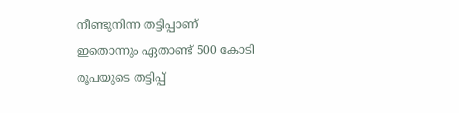നീണ്ടുനിന്ന തട്ടിപ്പാണ് ഇതൊന്നും ഏതാണ്ട് 500 കോടി രൂപയുടെ തട്ടിപ്പ്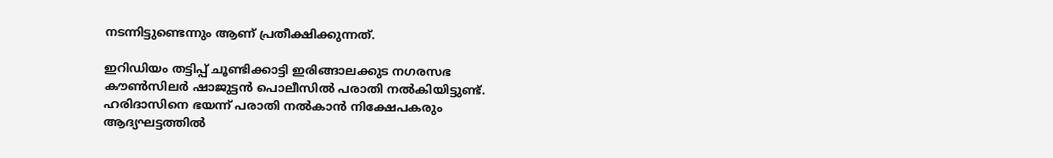നടന്നിട്ടുണ്ടെന്നും ആണ് പ്രതീക്ഷിക്കുന്നത്.

ഇറിഡിയം തട്ടിപ്പ് ചൂണ്ടിക്കാട്ടി ഇരിങ്ങാലക്കുട നഗരസഭ കൗണ്‍സിലര്‍ ഷാജുട്ടന്‍ പൊലീസില്‍ പരാതി നല്‍കിയിട്ടുണ്ട്. ഹരിദാസിനെ ഭയന്ന് പരാതി നല്‍കാന്‍ നിക്ഷേപകരും ആദ്യഘട്ടത്തില്‍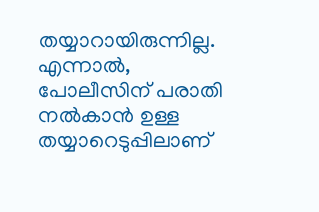തയ്യാറായിരുന്നില്ല. എന്നാല്‍, പോലീസിന് പരാതി നല്‍കാന്‍ ഉള്ള തയ്യാറെടുപ്പിലാണ്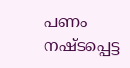പണം നഷ്ടപ്പെട്ട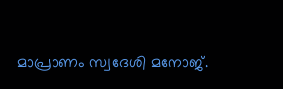മാപ്രാണം സ്വദേശി മനോജ്.